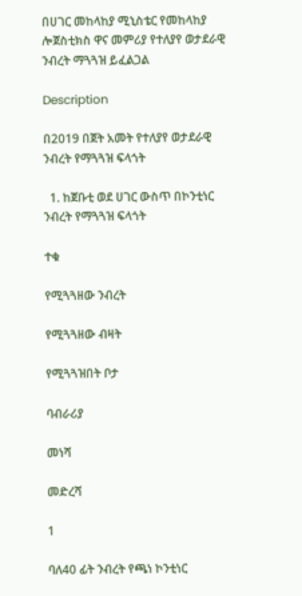በሀገር መከላከያ ሚኒስቴር የመከላከያ ሎጀስቲክስ ዋና መምሪያ የተለያየ ወታደራዊ ንብረት ማጓጓዝ ይፈልጋል

Description

በ2019 በጀት አመት የተለያየ ወታደራዊ ንብረት የማጓጓዝ ፍላጎት

  1. ከጀቡቲ ወደ ሀገር ውስጥ በኮንቲነር ንብረት የማጓጓዝ ፍላጎት

ተቁ

የሚጓጓዘው ንብረት

የሚጓጓዘው ብዛት

የሚጓጓዝበት ቦታ

ባብራሪያ

መነሻ

መድረሻ

1

ባለ40 ፊት ንብረት የጫነ ኮንቲነር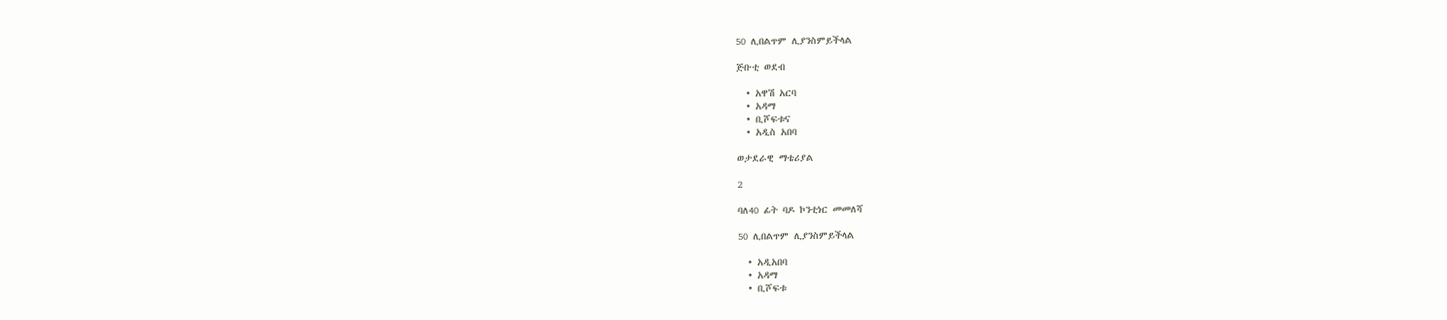50 ሊበልጥም ሊያንስምይችላል

ጅቡቲ ወደብ

  • አዋሽ አርባ
  • አዳማ
  • ቢሾፍቱና
  • አዲስ አበባ

ወታደራዊ ማቴሪያል

2

ባለ40 ፊት ባዶ ኮንቲነር መመለሻ

50 ሊበልጥም ሊያንስምይችላል

  • አዲአበባ
  • አዳማ
  • ቢሾፍቱ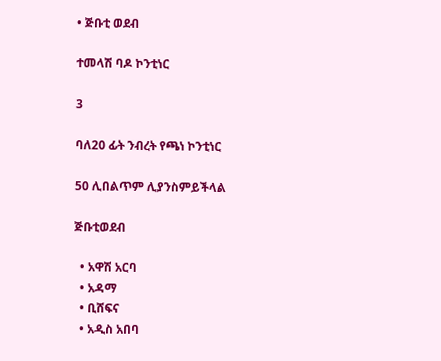• ጅቡቲ ወደብ

ተመላሽ ባዶ ኮንቲነር

3

ባለ20 ፊት ንብረት የጫነ ኮንቲነር

50 ሊበልጥም ሊያንስምይችላል

ጅቡቲወደብ

  • አዋሽ አርባ
  • አዳማ
  • ቢሸፍና
  • አዲስ አበባ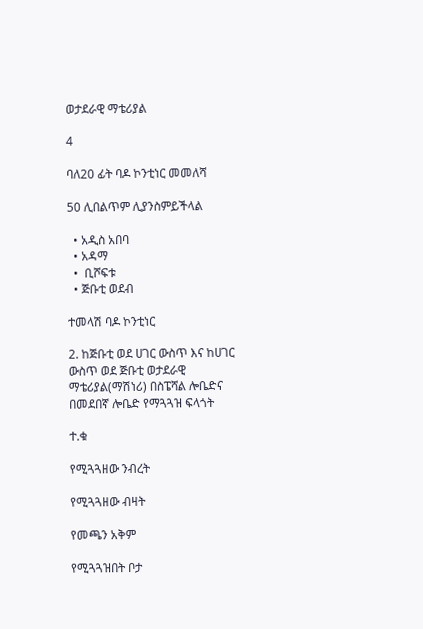ወታደራዊ ማቴሪያል

4

ባለ20 ፊት ባዶ ኮንቲነር መመለሻ

50 ሊበልጥም ሊያንስምይችላል

  • አዲስ አበባ
  • አዳማ
  •  ቢሾፍቱ
  • ጅቡቲ ወደብ

ተመላሽ ባዶ ኮንቲነር

2. ከጅቡቲ ወደ ሀገር ውስጥ እና ከሀገር ውስጥ ወደ ጅቡቲ ወታደራዊ ማቴሪያል(ማሽነሪ) በስፔሻል ሎቤድና በመደበኛ ሎቤድ የማጓጓዝ ፍላጎት

ተ.ቁ

የሚጓጓዘው ንብረት

የሚጓጓዘው ብዛት

የመጫን አቅም

የሚጓጓዝበት ቦታ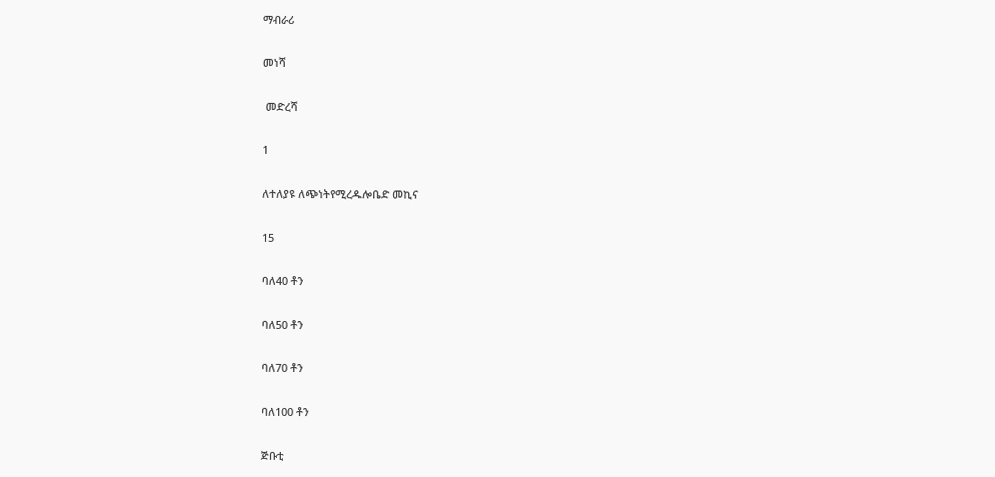ማብራሪ

መነሻ

 መድረሻ

1

ለተለያዩ ለጭነትየሚረዱሎቤድ መኪና

15

ባለ40 ቶን

ባለ50 ቶን

ባለ70 ቶን

ባለ100 ቶን

ጅቡቲ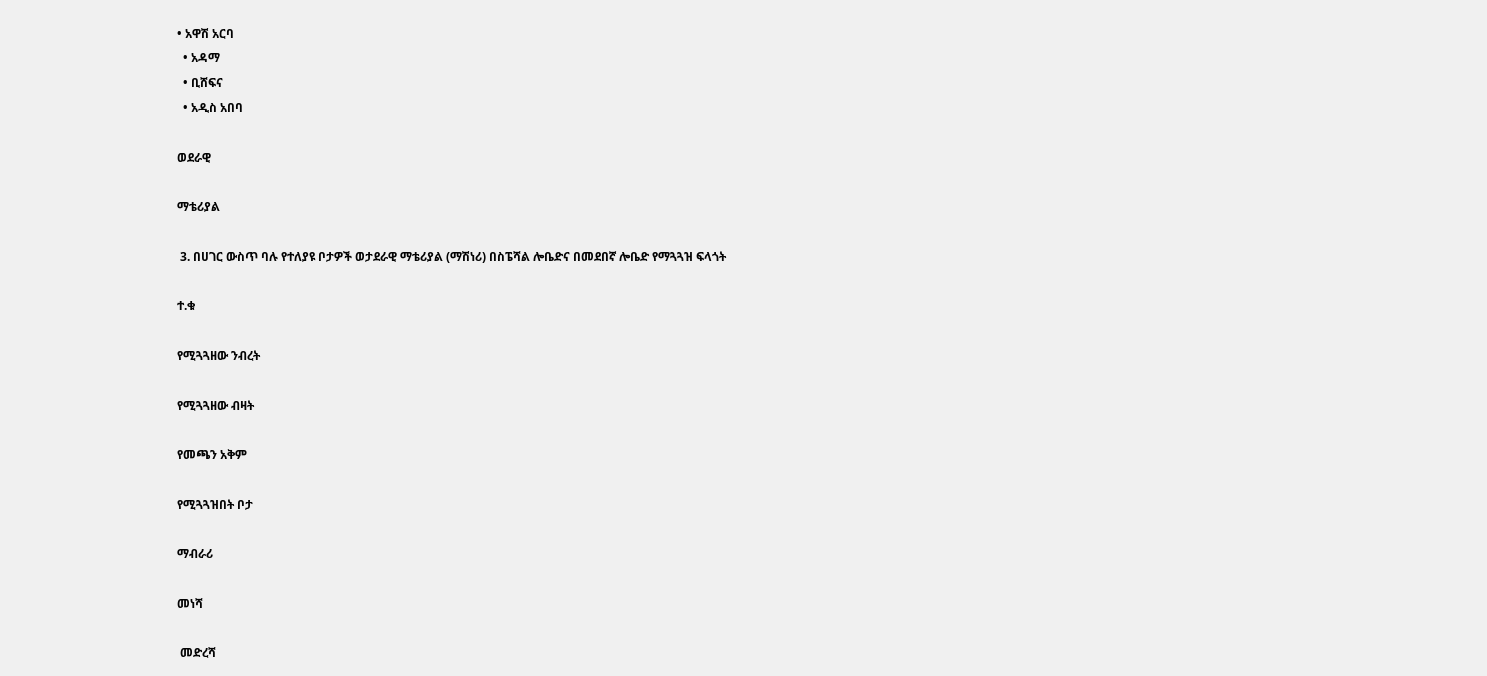• አዋሽ አርባ
  • አዳማ
  • ቢሸፍና
  • አዲስ አበባ

ወደራዊ

ማቴሪያል

 3. በሀገር ውስጥ ባሉ የተለያዩ ቦታዎች ወታደራዊ ማቴሪያል (ማሽነሪ) በስፔሻል ሎቤድና በመደበኛ ሎቤድ የማጓጓዝ ፍላጎት

ተ.ቁ

የሚጓጓዘው ንብረት

የሚጓጓዘው ብዛት

የመጫን አቅም

የሚጓጓዝበት ቦታ

ማብራሪ

መነሻ

 መድረሻ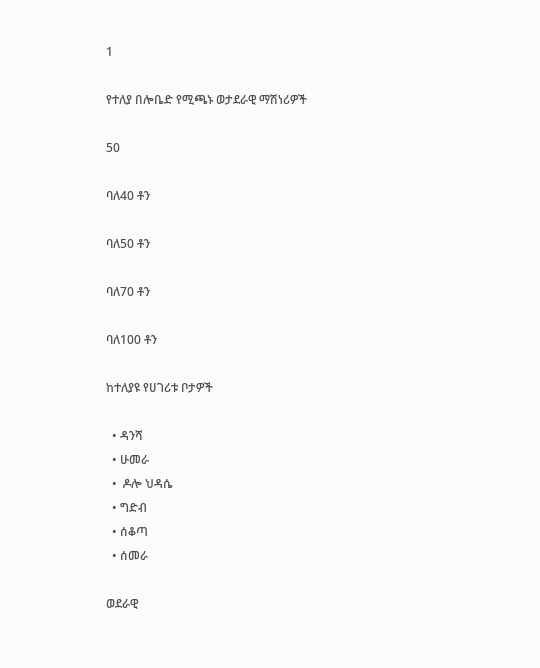1

የተለያ በሎቤድ የሚጫኑ ወታደራዊ ማሽነሪዎች

50

ባለ40 ቶን

ባለ50 ቶን

ባለ70 ቶን

ባለ100 ቶን

ከተለያዩ የሀገሪቱ ቦታዎች

  • ዳንሻ
  • ሁመራ
  •  ዶሎ ህዳሴ
  • ግድብ
  • ሰቆጣ
  • ሰመራ

ወደራዊ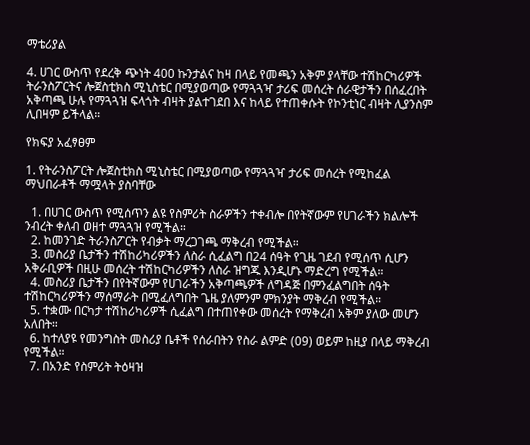ማቴሪያል

4. ሀገር ውስጥ የደረቅ ጭነት 400 ኩንታልና ከዛ በላይ የመጫን አቅም ያላቸው ተሽከርካሪዎች ትራንስፖርትና ሎጀስቲክስ ሚኒስቴር በሚያወጣው የማጓጓዣ ታሪፍ መሰረት ሰራዊታችን በሰፈረበት አቅጣጫ ሁሉ የማጓጓዝ ፍላጎት ብዛት ያልተገደበ እና ከላይ የተጠቀሱት የኮንቲነር ብዛት ሊያንስም ሊበዛም ይችላል።

የክፍያ አፈፃፀም

1. የትራንስፖርት ሎጀስቲክስ ሚኒስቴር በሚያወጣው የማጓጓዣ ታሪፍ መሰረት የሚከፈል ማህበራቶች ማሟላት ያስባቸው

  1. በሀገር ውስጥ የሚሰጥን ልዩ የስምሪት ስራዎችን ተቀብሎ በየትኛውም የሀገራችን ክልሎች ንብረት ቀለብ ወዘተ ማጓጓዝ የሚችል።
  2. ከመንገድ ትራንስፖርት የብቃት ማረጋገጫ ማቅረብ የሚችል።
  3. መስሪያ ቤታችን ተሽከሪካሪዎችን ለስራ ሲፈልግ በ24 ሰዓት የጊዜ ገደብ የሚሰጥ ሲሆን አቅራቢዎች በዚሁ መሰረት ተሽከርካሪዎችን ለስራ ዝግጁ እንዲሆኑ ማድረግ የሚችል።
  4. መስሪያ ቤታችን በየትኛውም የሀገራችን አቅጣጫዎች ለግዳጅ በምንፈልግበት ሰዓት ተሽከርካሪዎችን ማሰማራት በሚፈለግበት ጌዜ ያለምንም ምክንያት ማቅረብ የሚችል።
  5. ተቋሙ በርካታ ተሽከሪካሪዎች ሲፈልግ በተጠየቀው መሰረት የማቅረብ አቅም ያለው መሆን አለበት።
  6. ከተለያዩ የመንግስት መስሪያ ቤቶች የሰራበትን የስራ ልምድ (09) ወይም ከዚያ በላይ ማቅረብ የሚችል።
  7. በአንድ የስምሪት ትዕዛዝ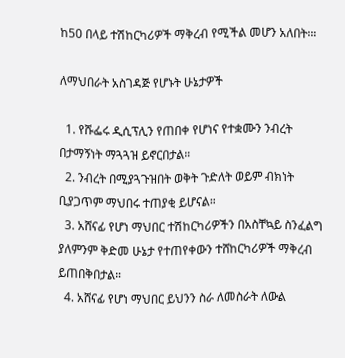ከ50 በላይ ተሽከርካሪዎች ማቅረብ የሚችል መሆን አለበት፡።

ለማህበራት አስገዳጅ የሆኑት ሁኔታዎች

  1. የሹፌሩ ዲሲፕሊን የጠበቀ የሆነና የተቋሙን ንብረት በታማኝነት ማጓጓዝ ይኖርበታል።
  2. ንብረት በሚያጓጉዝበት ወቅት ጉድለት ወይም ብክነት ቢያጋጥም ማህበሩ ተጠያቂ ይሆናል።
  3. አሸናፊ የሆነ ማህበር ተሽከርካሪዎችን በአስቸኳይ ስንፈልግ ያለምንም ቅድመ ሁኔታ የተጠየቀውን ተሸከርካሪዎች ማቅረብ ይጠበቅበታል።
  4. አሸናፊ የሆነ ማህበር ይህንን ስራ ለመስራት ለውል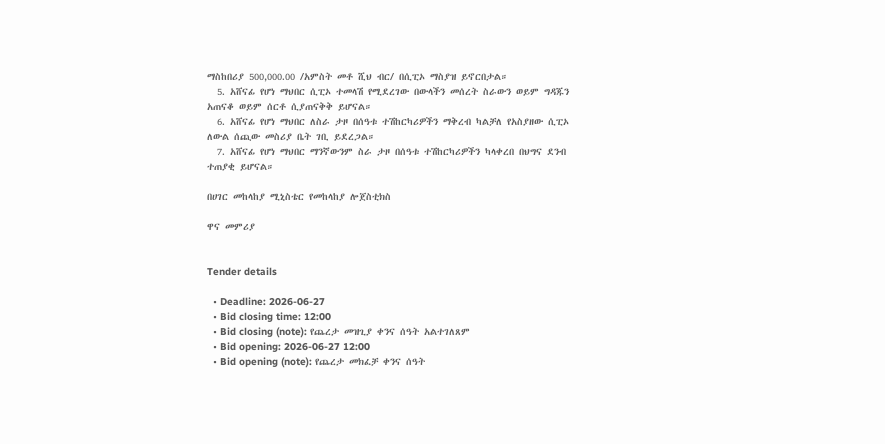ማስከበሪያ 500,000.00 /አምስት መቶ ሺህ ብር/ በሲፒኦ ማስያዝ ይኖርበታል።
  5. አሸናፊ የሆነ ማህበር ሲፒኦ ተመላሽ የሚደረገው በውላችን መሰረት ስራውን ወይም ግዳጁን አጠናቆ ወይም ሰርቶ ሲያጠናቅቅ ይሆናል።
  6. አሸናፊ የሆነ ማህበር ለስራ ታዞ በሰዓቱ ተሽከርካሪዎችን ማቅረብ ካልቻለ የአስያዘው ሲፒኦ ለውል ሰጪው መስሪያ ቤት ገቢ ይደረጋል።
  7. አሸናፊ የሆነ ማህበር ማንኛውንም ስራ ታዞ በሰዓቱ ተሽከርካሪዎችን ካላቀረበ በህግና ደንብ ተጠያቂ ይሆናል።

በሀገር መከላከያ ሚኒስቴር የመከላከያ ሎጀስቲክስ

ዋና መምሪያ


Tender details

  • Deadline: 2026-06-27
  • Bid closing time: 12:00
  • Bid closing (note): የጨረታ መዝጊያ ቀንና ሰዓት አልተገለጸም
  • Bid opening: 2026-06-27 12:00
  • Bid opening (note): የጨረታ መክፈቻ ቀንና ሰዓት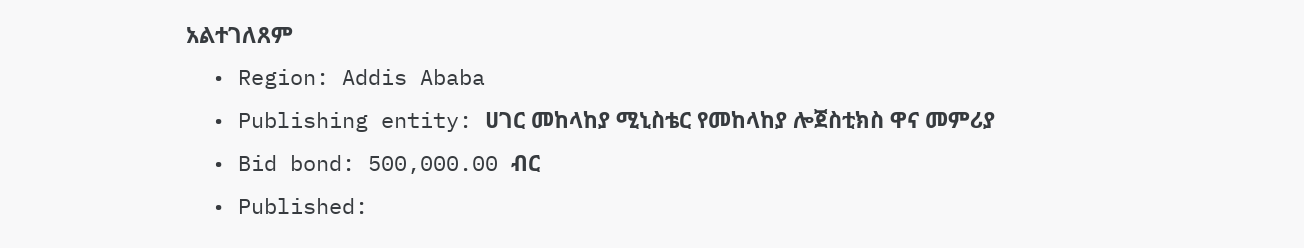አልተገለጸም
  • Region: Addis Ababa
  • Publishing entity: ሀገር መከላከያ ሚኒስቴር የመከላከያ ሎጀስቲክስ ዋና መምሪያ
  • Bid bond: 500,000.00 ብር
  • Published: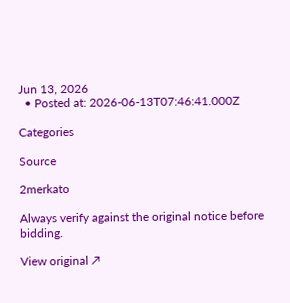Jun 13, 2026
  • Posted at: 2026-06-13T07:46:41.000Z

Categories

Source

2merkato

Always verify against the original notice before bidding.

View original ↗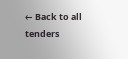← Back to all tenders